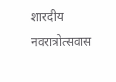शारदीय नवरात्रोत्सवास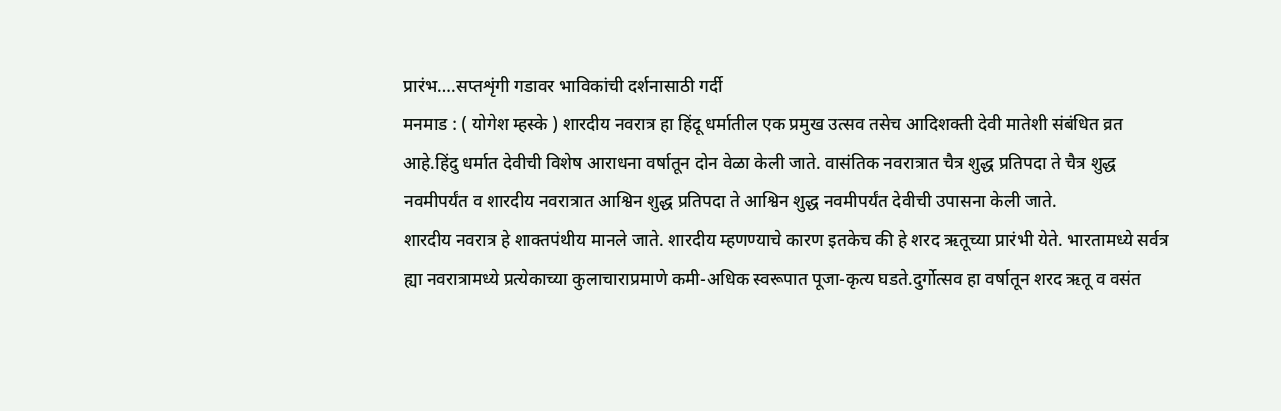प्रारंभ….सप्तशृंगी गडावर भाविकांची दर्शनासाठी गर्दी
मनमाड : ( योगेश म्हस्के ) शारदीय नवरात्र हा हिंदू धर्मातील एक प्रमुख उत्सव तसेच आदिशक्ती देवी मातेशी संबंधित व्रत आहे.हिंदु धर्मात देवीची विशेष आराधना वर्षातून दोन वेळा केली जाते. वासंतिक नवरात्रात चैत्र शुद्ध प्रतिपदा ते चैत्र शुद्ध नवमीपर्यंत व शारदीय नवरात्रात आश्विन शुद्ध प्रतिपदा ते आश्विन शुद्ध नवमीपर्यंत देवीची उपासना केली जाते.
शारदीय नवरात्र हे शाक्तपंथीय मानले जाते. शारदीय म्हणण्याचे कारण इतकेच की हे शरद ऋतूच्या प्रारंभी येते. भारतामध्ये सर्वत्र ह्या नवरात्रामध्ये प्रत्येकाच्या कुलाचाराप्रमाणे कमी-अधिक स्वरूपात पूजा-कृत्य घडते.दुर्गोत्सव हा वर्षातून शरद ऋतू व वसंत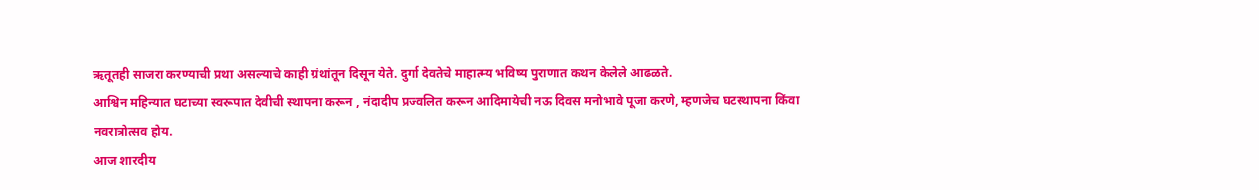ऋतूतही साजरा करण्याची प्रथा असल्याचे काही ग्रंथांतून दिसून येते. दुर्गा देवतेचे माहात्म्य भविष्य पुराणात कथन केलेले आढळते.
आश्विन महिन्यात घटाच्या स्वरूपात देवीची स्थापना करून , नंदादीप प्रज्वलित करून आदिमायेची नऊ दिवस मनोभावे पूजा करणे, म्हणजेच घटस्थापना किंवा नवरात्रोत्सव होय.
आज शारदीय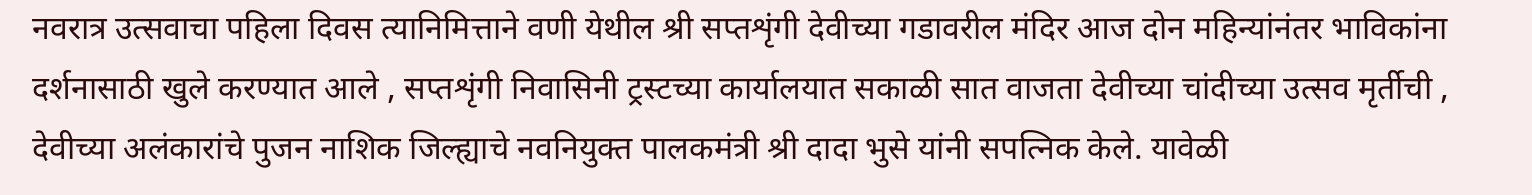नवरात्र उत्सवाचा पहिला दिवस त्यानिमित्ताने वणी येथील श्री सप्तशृंगी देवीच्या गडावरील मंदिर आज दोन महिन्यांनंतर भाविकांना दर्शनासाठी खुले करण्यात आले , सप्तशृंगी निवासिनी ट्रस्टच्या कार्यालयात सकाळी सात वाजता देवीच्या चांदीच्या उत्सव मृर्तीची , देवीच्या अलंकारांचे पुजन नाशिक जिल्ह्याचे नवनियुक्त पालकमंत्री श्री दादा भुसे यांनी सपत्निक केले. यावेळी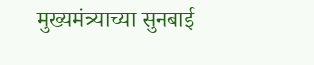मुख्यमंत्र्याच्या सुनबाई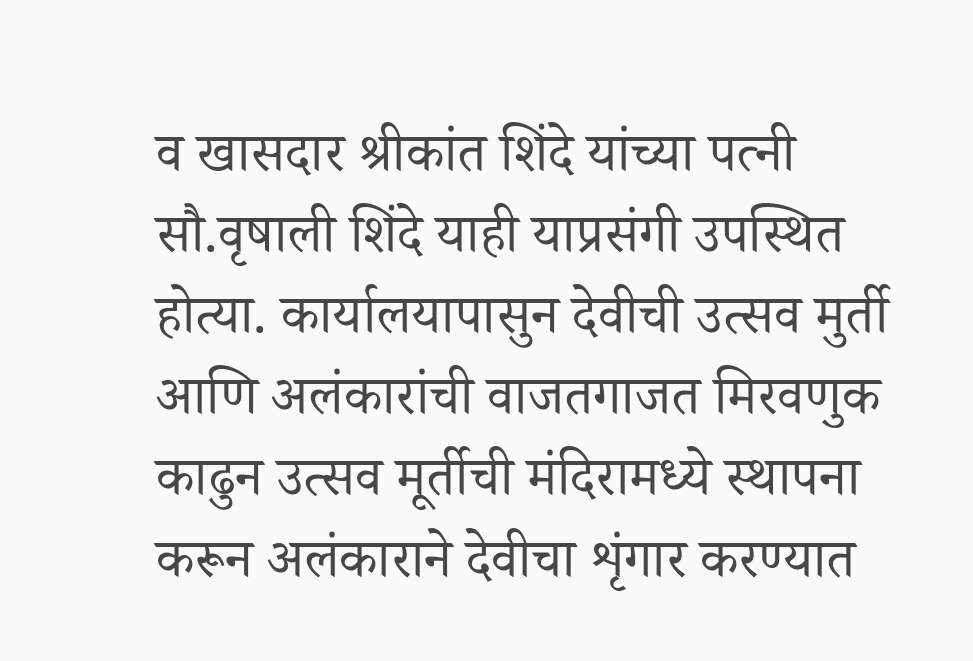व खासदार श्रीकांत शिंदे यांच्या पत्नी सौ.वृषाली शिंदे याही याप्रसंगी उपस्थित होत्या. कार्यालयापासुन देवीची उत्सव मुर्ती आणि अलंकारांची वाजतगाजत मिरवणुक काढुन उत्सव मूर्तीची मंदिरामध्ये स्थापना करून अलंकाराने देवीचा शृंगार करण्यात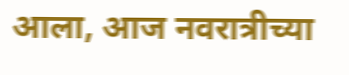आला, आज नवरात्रीच्या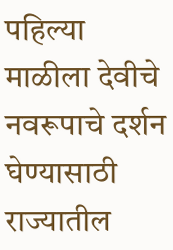पहिल्या माळीला देवीचे नवरूपाचे दर्शन घेण्यासाठी राज्यातील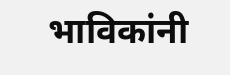भाविकांनी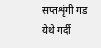सप्तशृंगी गड येथे गर्दी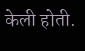केली होती.